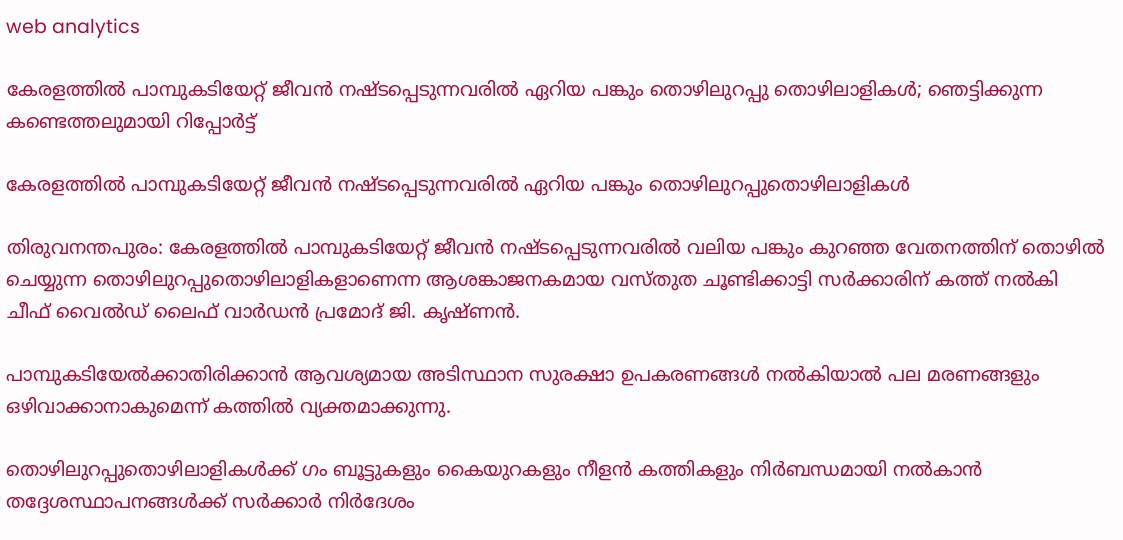web analytics

കേരളത്തിൽ പാമ്പുകടിയേറ്റ് ജീവൻ നഷ്ടപ്പെടുന്നവരിൽ ഏറിയ പങ്കും തൊഴിലുറപ്പു തൊഴിലാളികൾ; ഞെട്ടിക്കുന്ന കണ്ടെത്തലുമായി റിപ്പോർട്ട്

കേരളത്തിൽ പാമ്പുകടിയേറ്റ് ജീവൻ നഷ്ടപ്പെടുന്നവരിൽ ഏറിയ പങ്കും തൊഴിലുറപ്പുതൊഴിലാളികൾ

തിരുവനന്തപുരം: കേരളത്തിൽ പാമ്പുകടിയേറ്റ് ജീവൻ നഷ്ടപ്പെടുന്നവരിൽ വലിയ പങ്കും കുറഞ്ഞ വേതനത്തിന് തൊഴിൽ ചെയ്യുന്ന തൊഴിലുറപ്പുതൊഴിലാളികളാണെന്ന ആശങ്കാജനകമായ വസ്തുത ചൂണ്ടിക്കാട്ടി സർക്കാരിന് കത്ത് നൽകി ചീഫ് വൈൽഡ് ലൈഫ് വാർഡൻ പ്രമോദ് ജി. കൃഷ്ണൻ.

പാമ്പുകടിയേൽക്കാതിരിക്കാൻ ആവശ്യമായ അടിസ്ഥാന സുരക്ഷാ ഉപകരണങ്ങൾ നൽകിയാൽ പല മരണങ്ങളും ഒഴിവാക്കാനാകുമെന്ന് കത്തിൽ വ്യക്തമാക്കുന്നു.

തൊഴിലുറപ്പുതൊഴിലാളികൾക്ക് ഗം ബൂട്ടുകളും കൈയുറകളും നീളൻ കത്തികളും നിർബന്ധമായി നൽകാൻ തദ്ദേശസ്ഥാപനങ്ങൾക്ക് സർക്കാർ നിർദേശം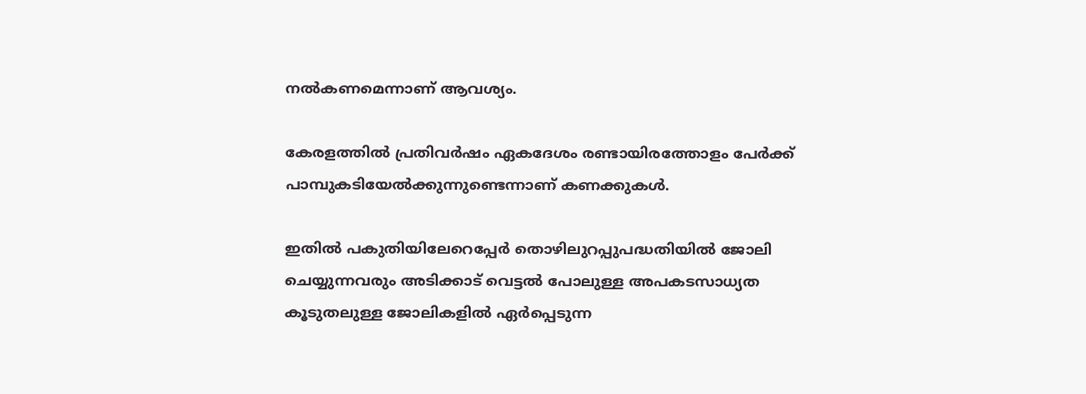നൽകണമെന്നാണ് ആവശ്യം.

കേരളത്തിൽ പ്രതിവർഷം ഏകദേശം രണ്ടായിരത്തോളം പേർക്ക് പാമ്പുകടിയേൽക്കുന്നുണ്ടെന്നാണ് കണക്കുകൾ.

ഇതിൽ പകുതിയിലേറെപ്പേർ തൊഴിലുറപ്പുപദ്ധതിയിൽ ജോലി ചെയ്യുന്നവരും അടിക്കാട് വെട്ടൽ പോലുള്ള അപകടസാധ്യത കൂടുതലുള്ള ജോലികളിൽ ഏർപ്പെടുന്ന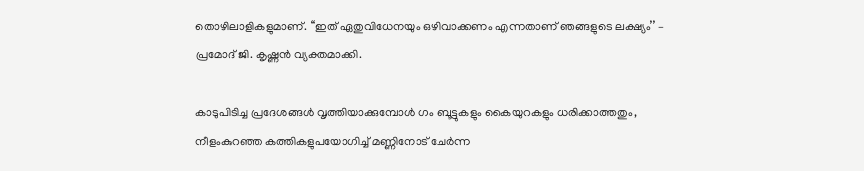തൊഴിലാളികളുമാണ്. ‘‘ഇത് ഏതുവിധേനയും ഒഴിവാക്കണം എന്നതാണ് ഞങ്ങളുടെ ലക്ഷ്യം’’ – പ്രമോദ് ജി. കൃഷ്ണൻ വ്യക്തമാക്കി.

കാടുപിടിച്ച പ്രദേശങ്ങൾ വൃത്തിയാക്കുമ്പോൾ ഗം ബൂട്ടുകളും കൈയുറകളും ധരിക്കാത്തതും, നീളംകുറഞ്ഞ കത്തികളുപയോഗിച്ച് മണ്ണിനോട് ചേർന്ന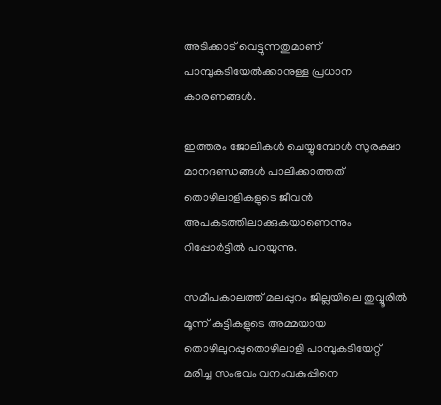അടിക്കാട് വെട്ടുന്നതുമാണ് പാമ്പുകടിയേൽക്കാനുള്ള പ്രധാന കാരണങ്ങൾ.

ഇത്തരം ജോലികൾ ചെയ്യുമ്പോൾ സുരക്ഷാ മാനദണ്ഡങ്ങൾ പാലിക്കാത്തത് തൊഴിലാളികളുടെ ജീവൻ അപകടത്തിലാക്കുകയാണെന്നും റിപ്പോർട്ടിൽ പറയുന്നു.

സമീപകാലത്ത് മലപ്പുറം ജില്ലയിലെ തുവ്വൂരിൽ മൂന്ന് കുട്ടികളുടെ അമ്മയായ തൊഴിലുറപ്പുതൊഴിലാളി പാമ്പുകടിയേറ്റ് മരിച്ച സംഭവം വനംവകുപ്പിനെ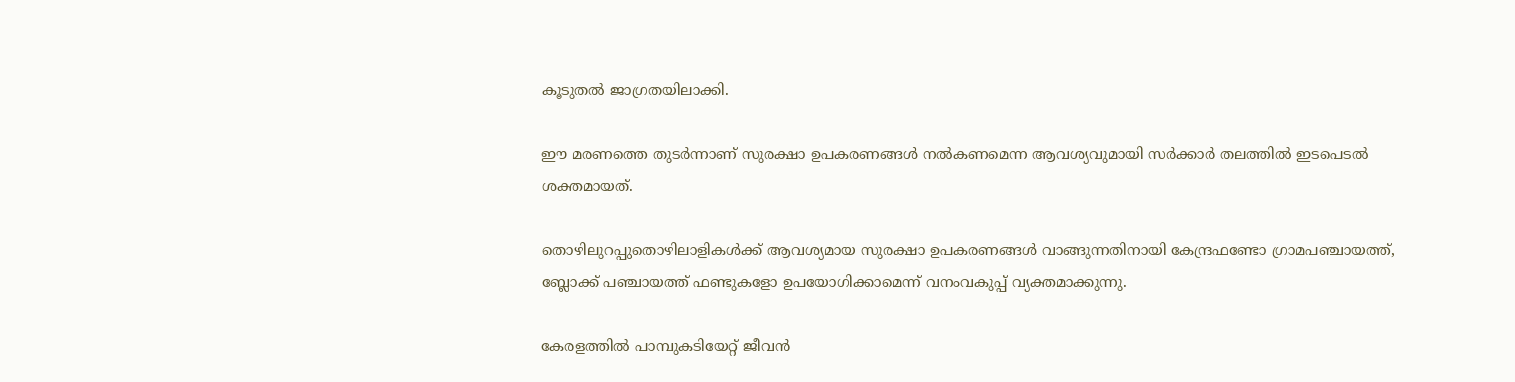കൂടുതൽ ജാഗ്രതയിലാക്കി.

ഈ മരണത്തെ തുടർന്നാണ് സുരക്ഷാ ഉപകരണങ്ങൾ നൽകണമെന്ന ആവശ്യവുമായി സർക്കാർ തലത്തിൽ ഇടപെടൽ ശക്തമായത്.

തൊഴിലുറപ്പുതൊഴിലാളികൾക്ക് ആവശ്യമായ സുരക്ഷാ ഉപകരണങ്ങൾ വാങ്ങുന്നതിനായി കേന്ദ്രഫണ്ടോ ഗ്രാമപഞ്ചായത്ത്, ബ്ലോക്ക് പഞ്ചായത്ത് ഫണ്ടുകളോ ഉപയോഗിക്കാമെന്ന് വനംവകുപ്പ് വ്യക്തമാക്കുന്നു.

കേരളത്തിൽ പാമ്പുകടിയേറ്റ് ജീവൻ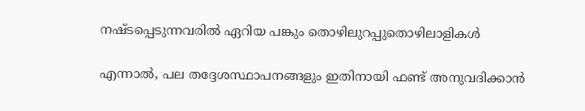നഷ്ടപ്പെടുന്നവരിൽ ഏറിയ പങ്കും തൊഴിലുറപ്പുതൊഴിലാളികൾ

എന്നാൽ, പല തദ്ദേശസ്ഥാപനങ്ങളും ഇതിനായി ഫണ്ട് അനുവദിക്കാൻ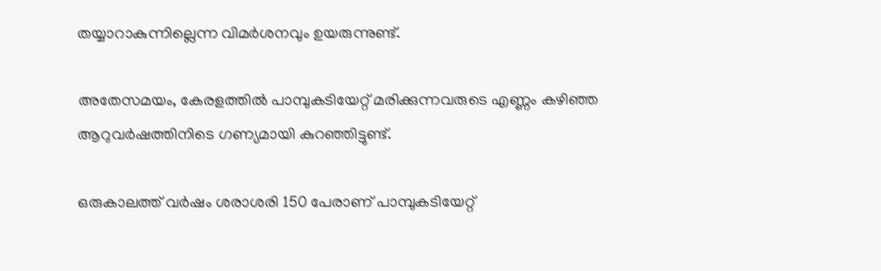തയ്യാറാകുന്നില്ലെന്ന വിമർശനവും ഉയരുന്നുണ്ട്.

അതേസമയം, കേരളത്തിൽ പാമ്പുകടിയേറ്റ് മരിക്കുന്നവരുടെ എണ്ണം കഴിഞ്ഞ ആറുവർഷത്തിനിടെ ഗണ്യമായി കുറഞ്ഞിട്ടുണ്ട്.

ഒരുകാലത്ത് വർഷം ശരാശരി 150 പേരാണ് പാമ്പുകടിയേറ്റ്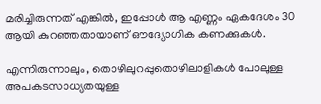മരിച്ചിരുന്നത് എങ്കിൽ, ഇപ്പോൾ ആ എണ്ണം ഏകദേശം 30 ആയി കുറഞ്ഞതായാണ് ഔദ്യോഗിക കണക്കുകൾ.

എന്നിരുന്നാലും, തൊഴിലുറപ്പുതൊഴിലാളികൾ പോലുള്ള അപകടസാധ്യതയുള്ള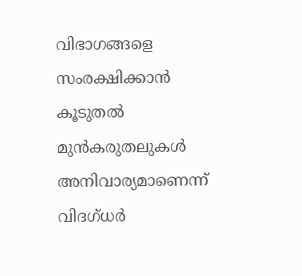വിഭാഗങ്ങളെ സംരക്ഷിക്കാൻ കൂടുതൽ മുൻകരുതലുകൾ അനിവാര്യമാണെന്ന് വിദഗ്ധർ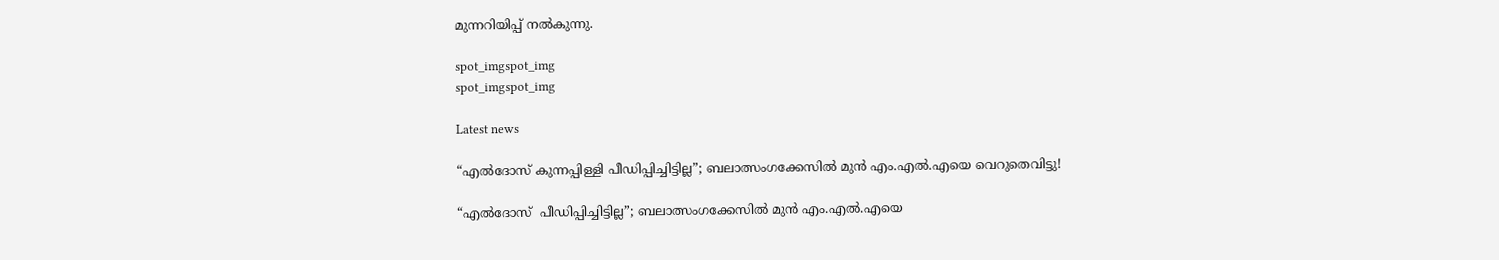മുന്നറിയിപ്പ് നൽകുന്നു.

spot_imgspot_img
spot_imgspot_img

Latest news

“എൽദോസ് കുന്നപ്പിള്ളി പീഡിപ്പിച്ചിട്ടില്ല”; ബലാത്സംഗക്കേസിൽ മുൻ എം.എൽ.എയെ വെറുതെവിട്ടു!

“എൽദോസ്  പീഡിപ്പിച്ചിട്ടില്ല”; ബലാത്സംഗക്കേസിൽ മുൻ എം.എൽ.എയെ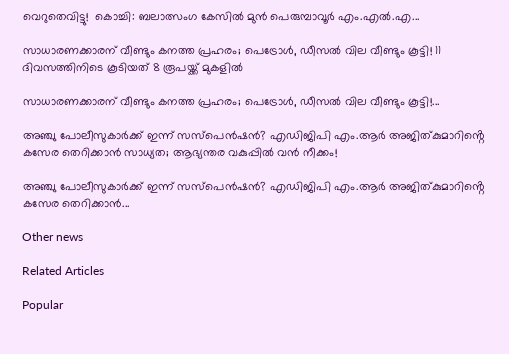വെറുതെവിട്ടു!  കൊച്ചി: ബലാത്സംഗ കേസിൽ മുൻ പെരുമ്പാവൂർ എം.എൽ.എ...

സാധാരണക്കാരന് വീണ്ടും കനത്ത പ്രഹരം; പെട്രോൾ, ഡീസൽ വില വീണ്ടും കൂട്ടി! 11 ദിവസത്തിനിടെ കൂടിയത് 8 രൂപയ്ക്ക് മുകളിൽ

സാധാരണക്കാരന് വീണ്ടും കനത്ത പ്രഹരം; പെട്രോൾ, ഡീസൽ വില വീണ്ടും കൂട്ടി!...

അഞ്ചു പോലീസുകാർക്ക് ഇന്ന് സസ്‌പെൻഷൻ? എഡിജിപി എം.ആർ അജിത്കുമാറിൻ്റെ കസേര തെറിക്കാൻ സാധ്യത; ആഭ്യന്തര വകുപ്പിൽ വൻ നീക്കം!

അഞ്ചു പോലീസുകാർക്ക് ഇന്ന് സസ്‌പെൻഷൻ? എഡിജിപി എം.ആർ അജിത്കുമാറിൻ്റെ കസേര തെറിക്കാൻ...

Other news

Related Articles

Popular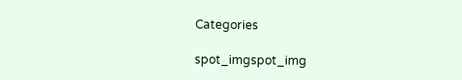Categories

spot_imgspot_img